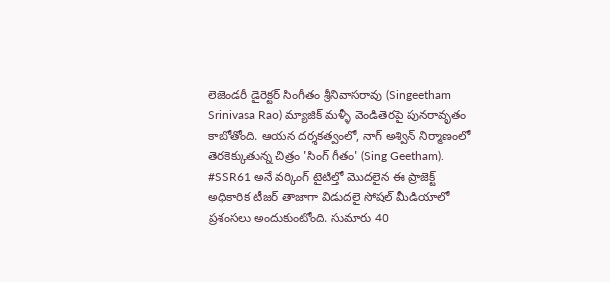లెజెండరీ డైరెక్టర్ సింగీతం శ్రీనివాసరావు (Singeetham Srinivasa Rao) మ్యాజిక్ మళ్ళీ వెండితెరపై పునరావృతం కాబోతోంది. ఆయన దర్శకత్వంలో, నాగ్ అశ్విన్ నిర్మాణంలో తెరకెక్కుతున్న చిత్రం 'సింగ్ గీతం' (Sing Geetham). #SSR61 అనే వర్కింగ్ టైటిల్తో మొదలైన ఈ ప్రాజెక్ట్ అధికారిక టీజర్ తాజాగా విడుదలై సోషల్ మీడియాలో ప్రశంసలు అందుకుంటోంది. సుమారు 40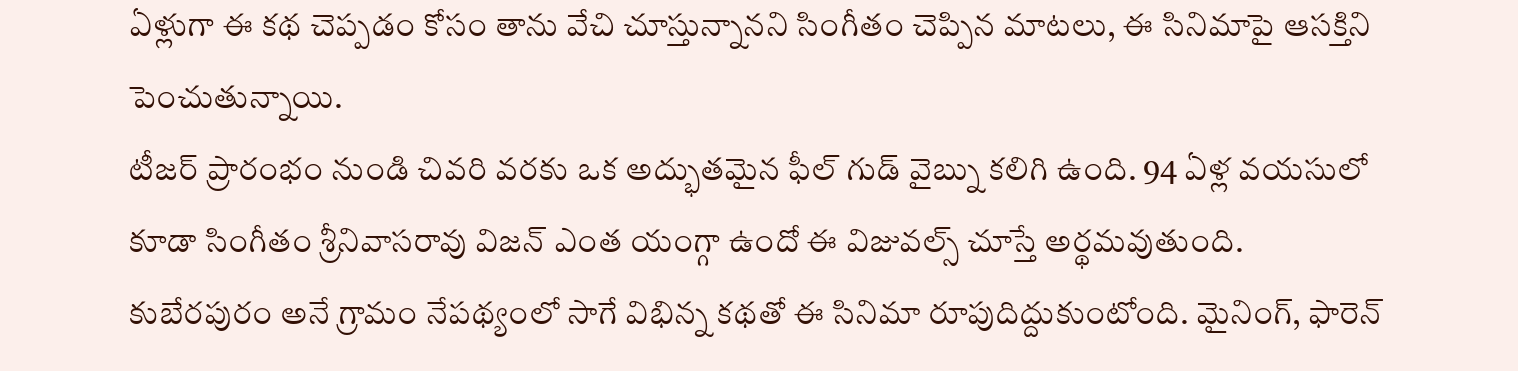ఏళ్లుగా ఈ కథ చెప్పడం కోసం తాను వేచి చూస్తున్నానని సింగీతం చెప్పిన మాటలు, ఈ సినిమాపై ఆసక్తిని పెంచుతున్నాయి.
టీజర్ ప్రారంభం నుండి చివరి వరకు ఒక అద్భుతమైన ఫీల్ గుడ్ వైబ్ను కలిగి ఉంది. 94 ఏళ్ల వయసులో కూడా సింగీతం శ్రీనివాసరావు విజన్ ఎంత యంగ్గా ఉందో ఈ విజువల్స్ చూస్తే అర్థమవుతుంది. కుబేరపురం అనే గ్రామం నేపథ్యంలో సాగే విభిన్న కథతో ఈ సినిమా రూపుదిద్దుకుంటోంది. మైనింగ్, ఫారెన్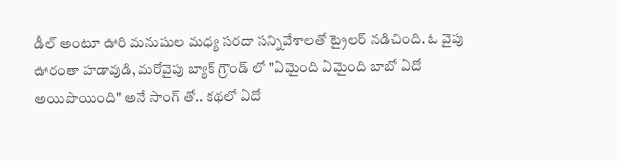డీల్ అంటూ ఊరి మనుషుల మధ్య సరదా సన్నివేశాలతో ట్రైలర్ నడిచింది. ఓ వైపు ఊరంతా హడావుడి, మరోవైపు బ్యాక్ గ్రౌండ్ లో "ఏమైంది ఏమైంది బాబో ఏదో అయిపొయింది" అనే సాంగ్ తో.. కథలో ఏదో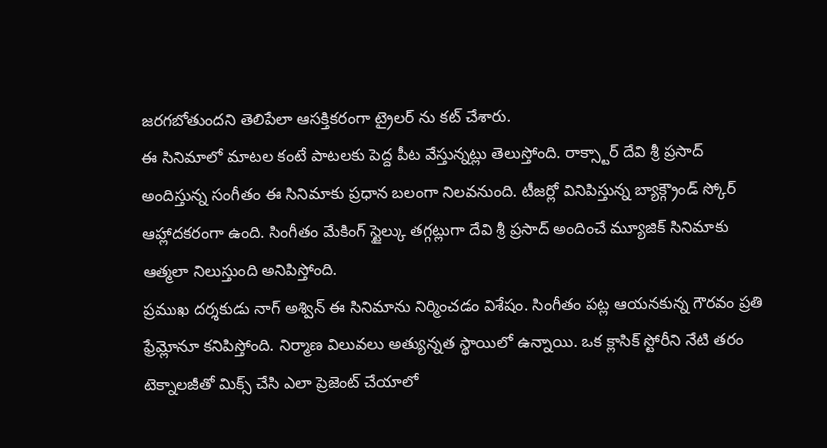జరగబోతుందని తెలిపేలా ఆసక్తికరంగా ట్రైలర్ ను కట్ చేశారు.
ఈ సినిమాలో మాటల కంటే పాటలకు పెద్ద పీట వేస్తున్నట్లు తెలుస్తోంది. రాక్స్టార్ దేవి శ్రీ ప్రసాద్ అందిస్తున్న సంగీతం ఈ సినిమాకు ప్రధాన బలంగా నిలవనుంది. టీజర్లో వినిపిస్తున్న బ్యాక్గ్రౌండ్ స్కోర్ ఆహ్లాదకరంగా ఉంది. సింగీతం మేకింగ్ స్టైల్కు తగ్గట్లుగా దేవి శ్రీ ప్రసాద్ అందించే మ్యూజిక్ సినిమాకు ఆత్మలా నిలుస్తుంది అనిపిస్తోంది.
ప్రముఖ దర్శకుడు నాగ్ అశ్విన్ ఈ సినిమాను నిర్మించడం విశేషం. సింగీతం పట్ల ఆయనకున్న గౌరవం ప్రతి ఫ్రేమ్లోనూ కనిపిస్తోంది. నిర్మాణ విలువలు అత్యున్నత స్థాయిలో ఉన్నాయి. ఒక క్లాసిక్ స్టోరీని నేటి తరం టెక్నాలజీతో మిక్స్ చేసి ఎలా ప్రెజెంట్ చేయాలో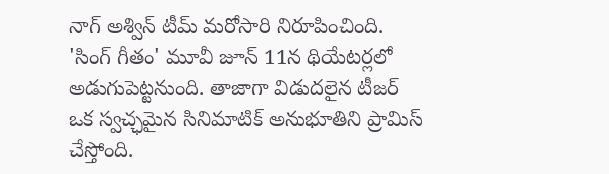నాగ్ అశ్విన్ టీమ్ మరోసారి నిరూపించింది.
'సింగ్ గీతం' మూవీ జూన్ 11న థియేటర్లలో అడుగుపెట్టనుంది. తాజాగా విడుదలైన టీజర్ ఒక స్వచ్ఛమైన సినిమాటిక్ అనుభూతిని ప్రామిస్ చేస్తోంది.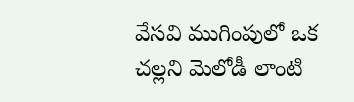వేసవి ముగింపులో ఒక చల్లని మెలోడీ లాంటి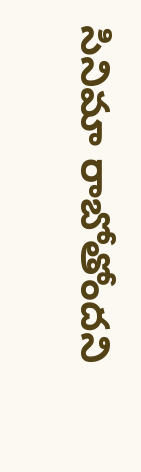సినిమా రాబోతోందని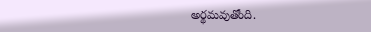అర్థమవుతోంది.